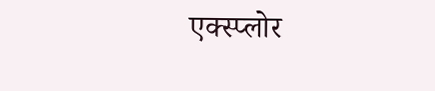एक्स्प्लोर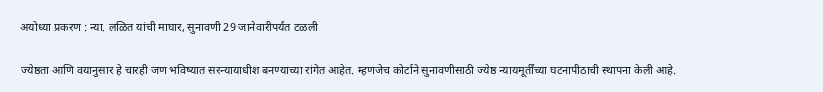अयोध्या प्रकरण : न्या. लळित यांची माघार, सुनावणी 29 जानेवारीपर्यंत टळली

ज्येष्ठता आणि वयानुसार हे चारही जण भविष्यात सरन्यायाधीश बनण्याच्या रांगेत आहेत. म्हणजेच कोर्टाने सुनावणीसाठी ज्येष्ठ न्यायमूर्तींच्या घटनापीठाची स्थापना केली आहे.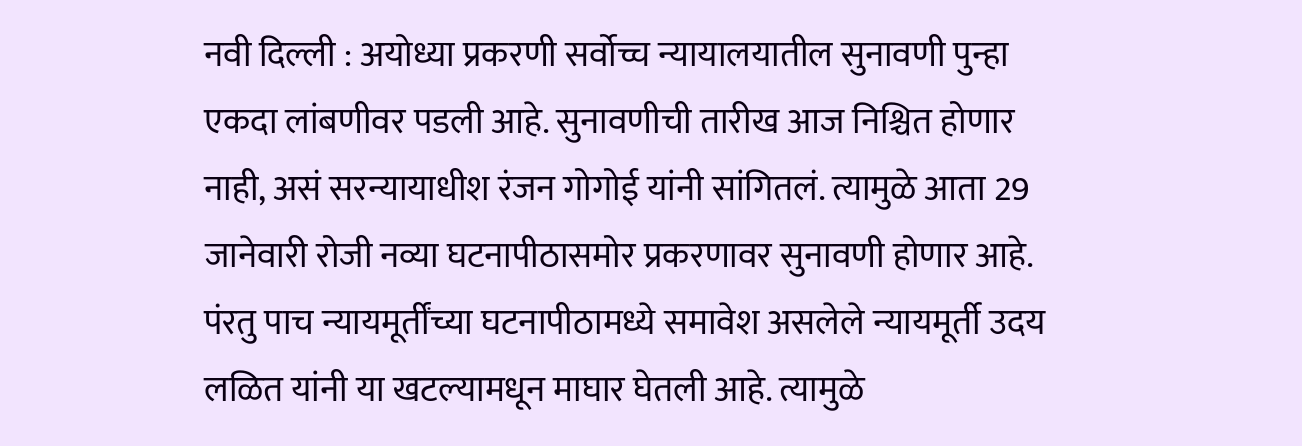नवी दिल्ली : अयोध्या प्रकरणी सर्वोच्च न्यायालयातील सुनावणी पुन्हा एकदा लांबणीवर पडली आहे. सुनावणीची तारीख आज निश्चित होणार नाही, असं सरन्यायाधीश रंजन गोगोई यांनी सांगितलं. त्यामुळे आता 29 जानेवारी रोजी नव्या घटनापीठासमोर प्रकरणावर सुनावणी होणार आहे. पंरतु पाच न्यायमूर्तींच्या घटनापीठामध्ये समावेश असलेले न्यायमूर्ती उदय लळित यांनी या खटल्यामधून माघार घेतली आहे. त्यामुळे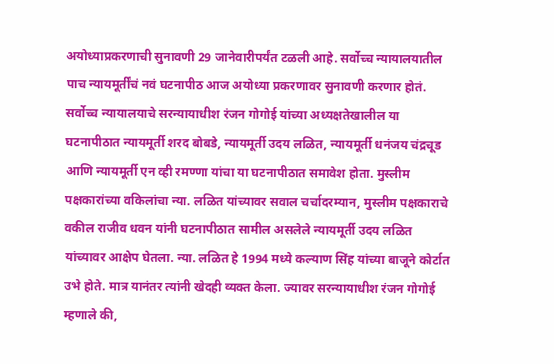अयोध्याप्रकरणाची सुनावणी 29 जानेवारीपर्यंत टळली आहे. सर्वोच्च न्यायालयातील पाच न्यायमूर्तींचं नवं घटनापीठ आज अयोध्या प्रकरणावर सुनावणी करणार होतं. सर्वोच्च न्यायालयाचे सरन्यायाधीश रंजन गोगोई यांच्या अध्यक्षतेखालील या घटनापीठात न्यायमूर्ती शरद बोबडे, न्यायमूर्ती उदय लळित, न्यायमूर्ती धनंजय चंद्रचूड आणि न्यायमूर्ती एन व्ही रमण्णा यांचा या घटनापीठात समावेश होता. मुस्लीम पक्षकारांच्या वकिलांचा न्या. लळित यांच्यावर सवाल चर्चादरम्यान, मुस्लीम पक्षकाराचे वकील राजीव धवन यांनी घटनापीठात सामील असलेले न्यायमूर्ती उदय लळित यांच्यावर आक्षेप घेतला. न्या. लळित हे 1994 मध्ये कल्याण सिंह यांच्या बाजूने कोर्टात उभे होते. मात्र यानंतर त्यांनी खेदही व्यक्त केला. ज्यावर सरन्यायाधीश रंजन गोगोई म्हणाले की,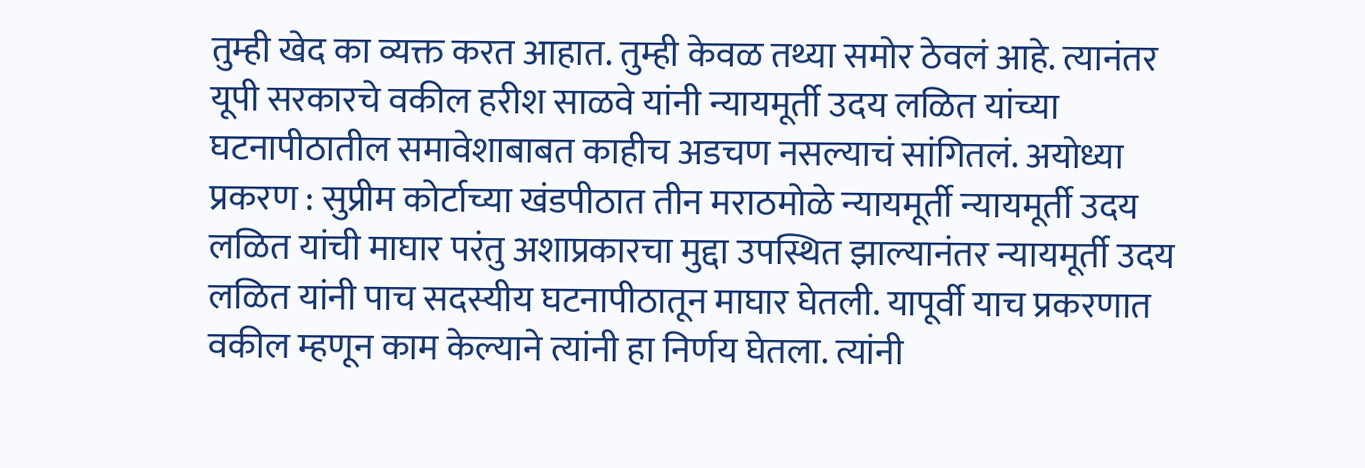तुम्ही खेद का व्यक्त करत आहात. तुम्ही केवळ तथ्या समोर ठेवलं आहे. त्यानंतर यूपी सरकारचे वकील हरीश साळवे यांनी न्यायमूर्ती उदय लळित यांच्या घटनापीठातील समावेशाबाबत काहीच अडचण नसल्याचं सांगितलं. अयोध्या प्रकरण : सुप्रीम कोर्टाच्या खंडपीठात तीन मराठमोळे न्यायमूर्ती न्यायमूर्ती उदय लळित यांची माघार परंतु अशाप्रकारचा मुद्दा उपस्थित झाल्यानंतर न्यायमूर्ती उदय लळित यांनी पाच सदस्यीय घटनापीठातून माघार घेतली. यापूर्वी याच प्रकरणात वकील म्हणून काम केल्याने त्यांनी हा निर्णय घेतला. त्यांनी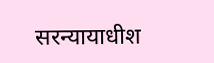सरन्यायाधीश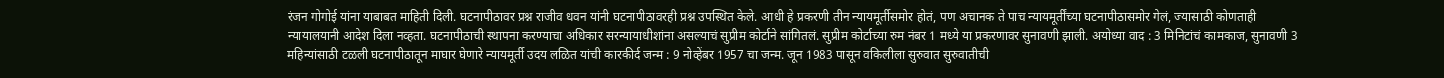रंजन गोगोई यांना याबाबत माहिती दिली. घटनापीठावर प्रश्न राजीव धवन यांनी घटनापीठावरही प्रश्न उपस्थित केले. आधी हे प्रकरणी तीन न्यायमूर्तीसमोर होतं, पण अचानक ते पाच न्यायमूर्तींच्या घटनापीठासमोर गेलं, ज्यासाठी कोणताही न्यायालयानी आदेश दिला नव्हता. घटनापीठाची स्थापना करण्याचा अधिकार सरन्यायाधीशांना असल्याचं सुप्रीम कोर्टाने सांगितलं. सुप्रीम कोर्टाच्या रुम नंबर 1 मध्ये या प्रकरणावर सुनावणी झाली. अयोध्या वाद : 3 मिनिटांचं कामकाज, सुनावणी 3 महिन्यांसाठी टळली घटनापीठातून माघार घेणारे न्यायमूर्ती उदय लळित यांची कारकीर्द जन्म : 9 नोव्हेंबर 1957 चा जन्म. जून 1983 पासून वकिलीला सुरुवात सुरुवातीची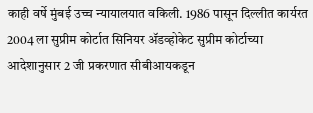काही वर्षे मुंबई उच्च न्यायालयात वकिली. 1986 पासून दिल्लीत कार्यरत 2004 ला सुप्रीम कोर्टात सिनियर ॲडव्होकेट सुप्रीम कोर्टाच्या आदेशानुसार 2 जी प्रकरणात सीबीआयकडून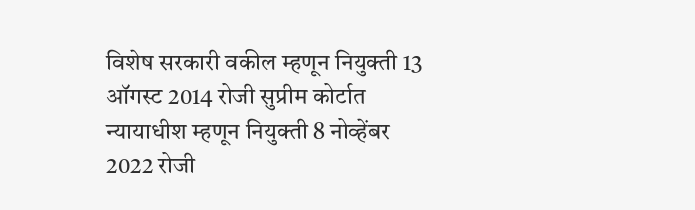विशेष सरकारी वकील म्हणून नियुक्ती 13 ऑगस्ट 2014 रोजी सुप्रीम कोर्टात न्यायाधीश म्हणून नियुक्ती 8 नोव्हेंबर 2022 रोजी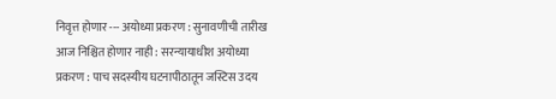निवृत्त होणार --- अयोध्या प्रकरण : सुनावणीची तारीख आज निश्चित होणार नाही : सरन्यायाधीश अयोध्या प्रकरण : पाच सदस्यीय घटनापीठातून जस्टिस उदय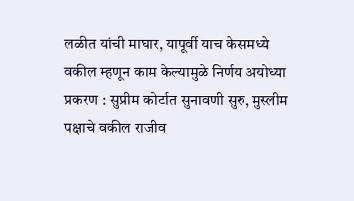लळीत यांची माघार, यापूर्वी याच केसमध्ये वकील म्हणून काम केल्यामुळे निर्णय अयोध्या प्रकरण : सुप्रीम कोर्टात सुनावणी सुरु, मुस्लीम पक्षाचे वकील राजीव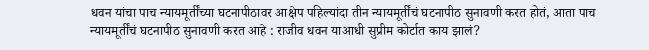धवन यांचा पाच न्यायमूर्तींच्या घटनापीठावर आक्षेप पहिल्यांदा तीन न्यायमूर्तींचं घटनापीठ सुनावणी करत होतं, आता पाच न्यायमूर्तींचं घटनापीठ सुनावणी करत आहे : राजीव धवन याआधी सुप्रीम कोर्टात काय झालं?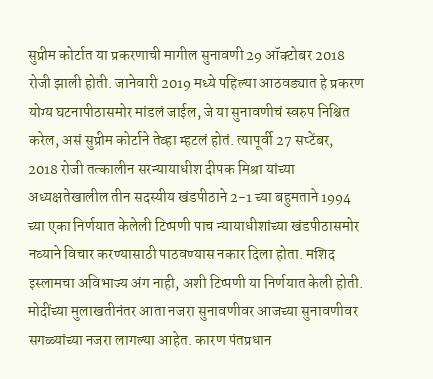सुप्रीम कोर्टात या प्रकरणाची मागील सुनावणी 29 ऑक्टोबर 2018 रोजी झाली होती. जानेवारी 2019 मध्ये पहिल्या आठवड्यात हे प्रकरण योग्य घटनापीठासमोर मांडलं जाईल, जे या सुनावणीचं स्वरुप निश्चित करेल, असं सुप्रीम कोर्टाने तेव्हा म्हटलं होतं. त्यापूर्वी 27 सप्टेंबर, 2018 रोजी तत्कालीन सरन्यायाधीश दीपक मिश्रा यांच्या अध्यक्षतेखालील तीन सदस्यीय खंडपीठाने 2-1 च्या बहुमताने 1994 च्या एका निर्णयात केलेली टिप्पणी पाच न्यायाधीशांच्या खंडपीठासमोर नव्याने विचार करण्यासाठी पाठवण्यास नकार दिला होता. मशिद इस्लामचा अविभाज्य अंग नाही, अशी टिप्पणी या निर्णयात केली होती. मोदींच्या मुलाखतीनंतर आता नजरा सुनावणीवर आजच्या सुनावणीवर सगळ्यांच्या नजरा लागल्या आहेत. कारण पंतप्रधान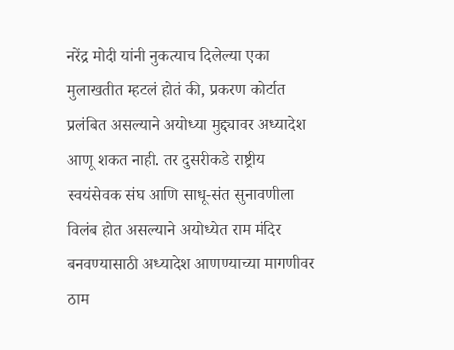नरेंद्र मोदी यांनी नुकत्याच दिलेल्या एका मुलाखतीत म्हटलं होतं की, प्रकरण कोर्टात प्रलंबित असल्याने अयोध्या मुद्द्यावर अध्यादेश आणू शकत नाही. तर दुसरीकडे राष्ट्रीय स्वयंसेवक संघ आणि साधू-संत सुनावणीला विलंब होत असल्याने अयोध्येत राम मंदिर बनवण्यासाठी अध्यादेश आणण्याच्या मागणीवर ठाम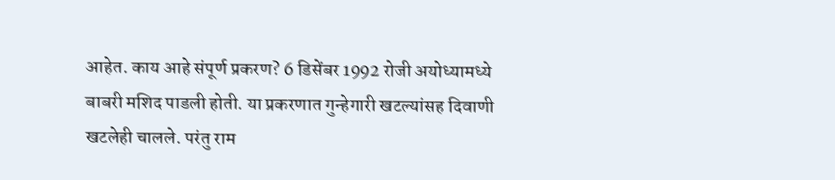आहेत. काय आहे संपूर्ण प्रकरण? 6 डिसेंबर 1992 रोजी अयोध्यामध्ये बाबरी मशिद पाडली होती. या प्रकरणात गुन्हेगारी खटल्यांसह दिवाणी खटलेही चालले. परंतु राम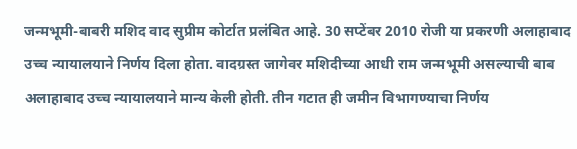जन्मभूमी-बाबरी मशिद वाद सुप्रीम कोर्टात प्रलंबित आहे. 30 सप्टेंबर 2010 रोजी या प्रकरणी अलाहाबाद उच्च न्यायालयाने निर्णय दिला होता. वादग्रस्त जागेवर मशिदीच्या आधी राम जन्मभूमी असल्याची बाब अलाहाबाद उच्च न्यायालयाने मान्य केली होती. तीन गटात ही जमीन विभागण्याचा निर्णय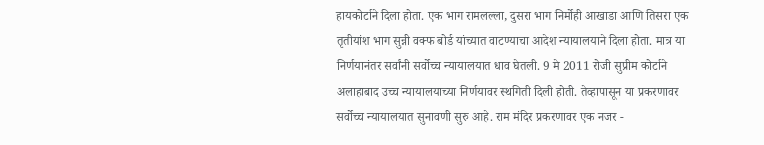हायकोर्टाने दिला होता. एक भाग रामलल्ला, दुसरा भाग निर्मोही आखाडा आणि तिसरा एक तृतीयांश भाग सुन्नी वक्फ बोर्ड यांच्यात वाटण्याचा आदेश न्यायालयाने दिला होता. मात्र या निर्णयानंतर सर्वांनी सर्वोच्च न्यायालयात धाव घेतली. 9 मे 2011 रोजी सुप्रीम कोर्टाने अलाहाबाद उच्च न्यायालयाच्या निर्णयावर स्थगिती दिली होती. तेव्हापासून या प्रकरणावर सर्वोच्च न्यायालयात सुनावणी सुरु आहे. राम मंदिर प्रकरणावर एक नजर -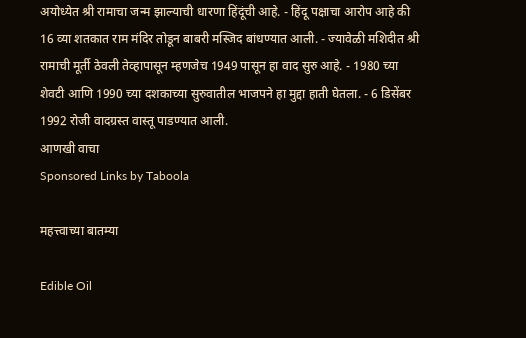अयोध्येत श्री रामाचा जन्म झाल्याची धारणा हिंदूंची आहे. - हिंदू पक्षाचा आरोप आहे की 16 व्या शतकात राम मंदिर तोडून बाबरी मस्जिद बांधण्यात आली. - ज्यावेळी मशिदीत श्री रामाची मूर्ती ठेवली तेव्हापासून म्हणजेच 1949 पासून हा वाद सुरु आहे. - 1980 च्या शेवटी आणि 1990 च्या दशकाच्या सुरुवातील भाजपने हा मुद्दा हाती घेतला. - 6 डिसेंबर 1992 रोजी वादग्रस्त वास्तू पाडण्यात आली.
आणखी वाचा
Sponsored Links by Taboola

महत्त्वाच्या बातम्या

Edible Oil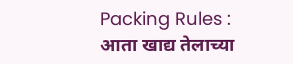Packing Rules : आता खाद्य तेलाच्या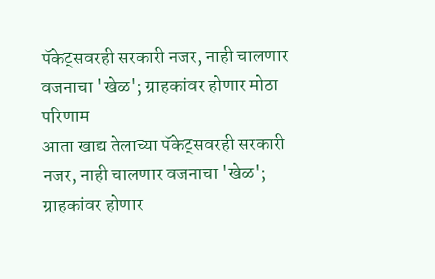पॅकेट्सवरही सरकारी नजर, नाही चालणार वजनाचा 'खेळ'; ग्राहकांवर होणार मोठा परिणाम
आता खाद्य तेलाच्या पॅकेट्सवरही सरकारी नजर, नाही चालणार वजनाचा 'खेळ'; ग्राहकांवर होणार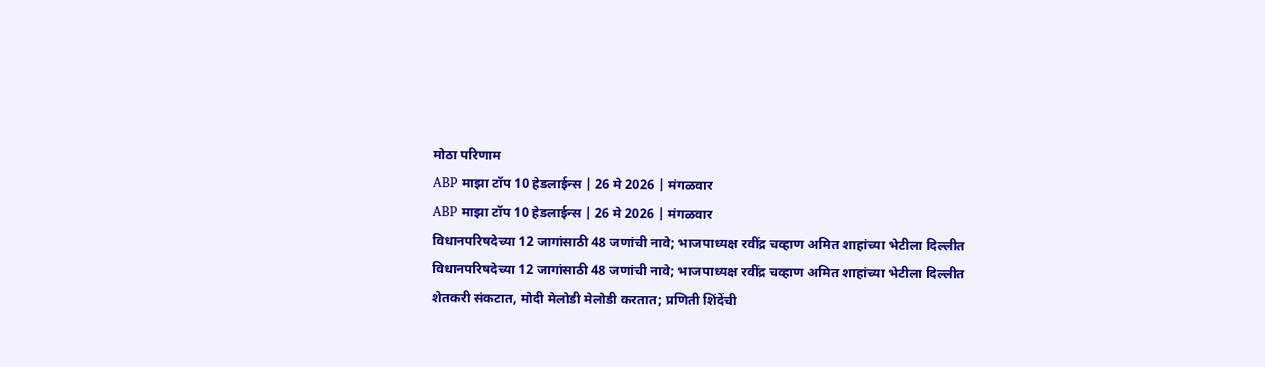मोठा परिणाम
ABP माझा टॉप 10 हेडलाईन्स | 26 मे 2026 | मंगळवार
ABP माझा टॉप 10 हेडलाईन्स | 26 मे 2026 | मंगळवार
विधानपरिषदेच्या 12 जागांसाठी 48 जणांची नावे; भाजपाध्यक्ष रवींद्र चव्हाण अमित शाहांच्या भेटीला दिल्लीत
विधानपरिषदेच्या 12 जागांसाठी 48 जणांची नावे; भाजपाध्यक्ष रवींद्र चव्हाण अमित शाहांच्या भेटीला दिल्लीत
शेतकरी संकटात, मोदी मेलोडी मेलोडी करतात; प्रणिती शिंदेंची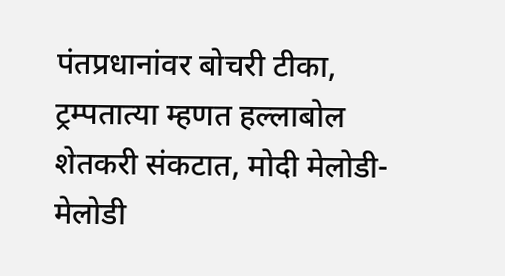पंतप्रधानांवर बोचरी टीका, ट्रम्पतात्या म्हणत हल्लाबोल
शेतकरी संकटात, मोदी मेलोडी-मेलोडी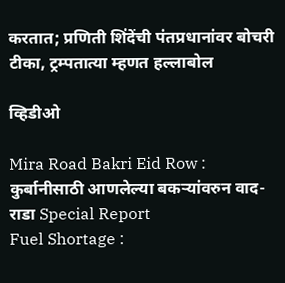करतात; प्रणिती शिंदेंची पंतप्रधानांवर बोचरी टीका, ट्रम्पतात्या म्हणत हल्लाबोल

व्हिडीओ

Mira Road Bakri Eid Row : कुर्बानीसाठी आणलेल्या बकऱ्यांवरुन वाद-राडा Special Report
Fuel Shortage :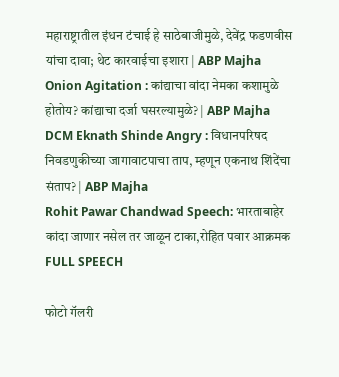महाराष्ट्रातील इंधन टंचाई हे साठेबाजीमुळे, देवेंद्र फडणवीस यांचा दावा; थेट कारवाईचा इशारा | ABP Majha
Onion Agitation : कांद्याचा वांदा नेमका कशामुळे होतोय? कांद्याचा दर्जा घसरल्यामुळे? | ABP Majha
DCM Eknath Shinde Angry : विधानपरिषद निवडणुकीच्या जागावाटपाचा ताप, म्हणून एकनाथ शिंदेंचा संताप? | ABP Majha
Rohit Pawar Chandwad Speech: भारताबाहेर कांदा जाणार नसेल तर जाळून टाका,रोहित पवार आक्रमक FULL SPEECH

फोटो गॅलरी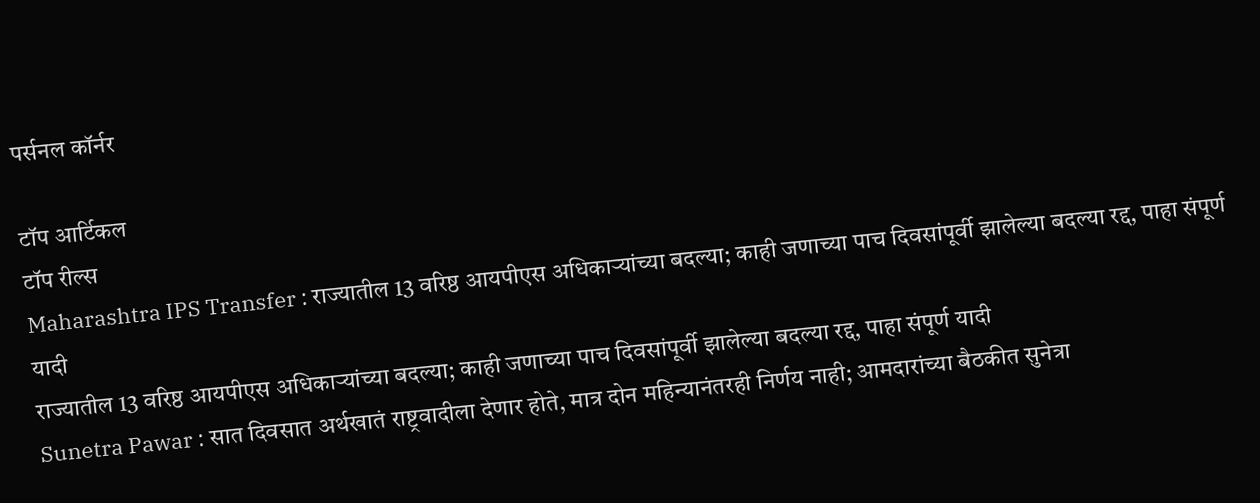पर्सनल कॉर्नर

टॉप आर्टिकल
टॉप रील्स
Maharashtra IPS Transfer : राज्यातील 13 वरिष्ठ आयपीएस अधिकाऱ्यांच्या बदल्या; काही जणाच्या पाच दिवसांपूर्वी झालेल्या बदल्या रद्द, पाहा संपूर्ण यादी
राज्यातील 13 वरिष्ठ आयपीएस अधिकाऱ्यांच्या बदल्या; काही जणाच्या पाच दिवसांपूर्वी झालेल्या बदल्या रद्द, पाहा संपूर्ण यादी
Sunetra Pawar : सात दिवसात अर्थखातं राष्ट्रवादीला देणार होते, मात्र दोन महिन्यानंतरही निर्णय नाही; आमदारांच्या बैठकीत सुनेत्रा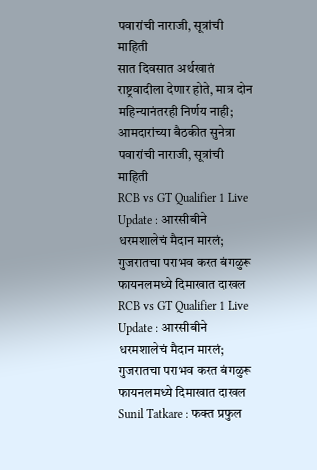पवारांची नाराजी, सूत्रांची माहिती
सात दिवसात अर्थखातं राष्ट्रवादीला देणार होते, मात्र दोन महिन्यानंतरही निर्णय नाही; आमदारांच्या बैठकीत सुनेत्रा पवारांची नाराजी, सूत्रांची माहिती
RCB vs GT Qualifier 1 Live Update : आरसीबीने धरमशालेचं मैदान मारलं; गुजरातचा पराभव करत बंगळुरू फायनलमध्ये दिमाखात दाखल
RCB vs GT Qualifier 1 Live Update : आरसीबीने धरमशालेचं मैदान मारलं; गुजरातचा पराभव करत बंगळुरू फायनलमध्ये दिमाखात दाखल
Sunil Tatkare : फक्त प्रफुल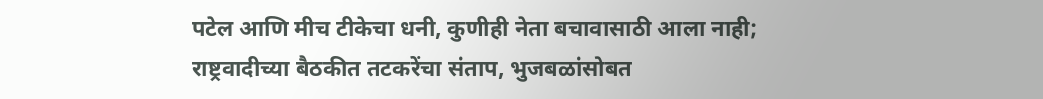पटेल आणि मीच टीकेचा धनी, कुणीही नेता बचावासाठी आला नाही; राष्ट्रवादीच्या बैठकीत तटकरेंचा संताप, भुजबळांसोबत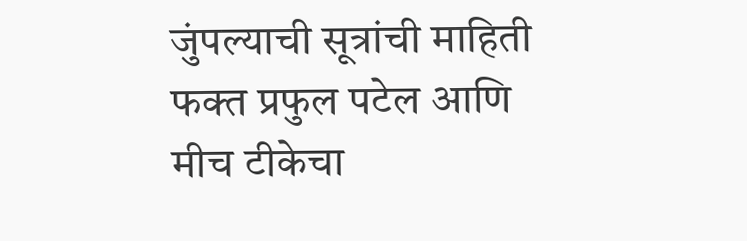जुंपल्याची सूत्रांची माहिती
फक्त प्रफुल पटेल आणि मीच टीकेचा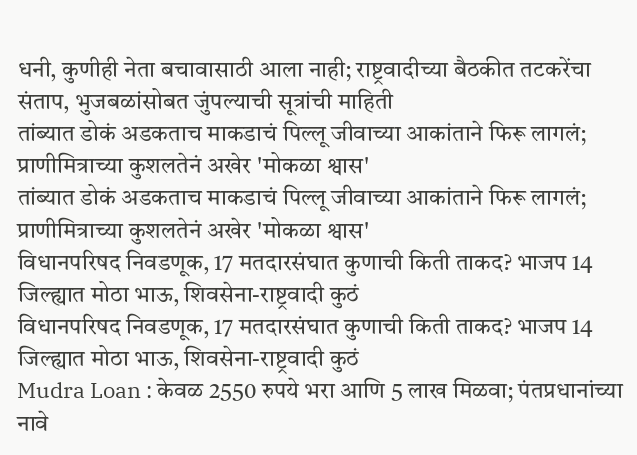धनी, कुणीही नेता बचावासाठी आला नाही; राष्ट्रवादीच्या बैठकीत तटकरेंचा संताप, भुजबळांसोबत जुंपल्याची सूत्रांची माहिती
तांब्यात डोकं अडकताच माकडाचं पिल्लू जीवाच्या आकांताने फिरू लागलं; प्राणीमित्राच्या कुशलतेनं अखेर 'मोकळा श्वास'
तांब्यात डोकं अडकताच माकडाचं पिल्लू जीवाच्या आकांताने फिरू लागलं; प्राणीमित्राच्या कुशलतेनं अखेर 'मोकळा श्वास'
विधानपरिषद निवडणूक, 17 मतदारसंघात कुणाची किती ताकद? भाजप 14 जिल्ह्यात मोठा भाऊ, शिवसेना-राष्ट्रवादी कुठं
विधानपरिषद निवडणूक, 17 मतदारसंघात कुणाची किती ताकद? भाजप 14 जिल्ह्यात मोठा भाऊ, शिवसेना-राष्ट्रवादी कुठं
Mudra Loan : केवळ 2550 रुपये भरा आणि 5 लाख मिळवा; पंतप्रधानांच्या नावे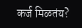कर्ज मिळतंय?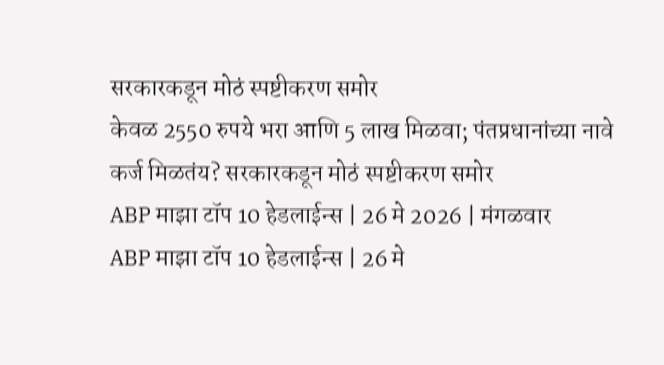सरकारकडून मोठं स्पष्टीकरण समोर
केवळ 2550 रुपये भरा आणि 5 लाख मिळवा; पंतप्रधानांच्या नावे कर्ज मिळतंय? सरकारकडून मोठं स्पष्टीकरण समोर
ABP माझा टॉप 10 हेडलाईन्स | 26 मे 2026 | मंगळवार
ABP माझा टॉप 10 हेडलाईन्स | 26 मे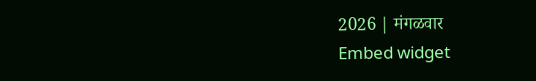2026 | मंगळवार
Embed widget